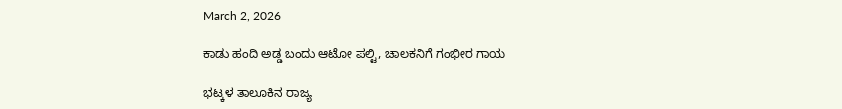March 2, 2026

ಕಾಡು ಹಂದಿ ಅಡ್ಡ ಬಂದು ಆಟೋ ಪಲ್ಟಿ, ಚಾಲಕನಿಗೆ ಗಂಭೀರ ಗಾಯ

ಭಟ್ಕಳ ತಾಲೂಕಿನ ರಾಜ್ಯ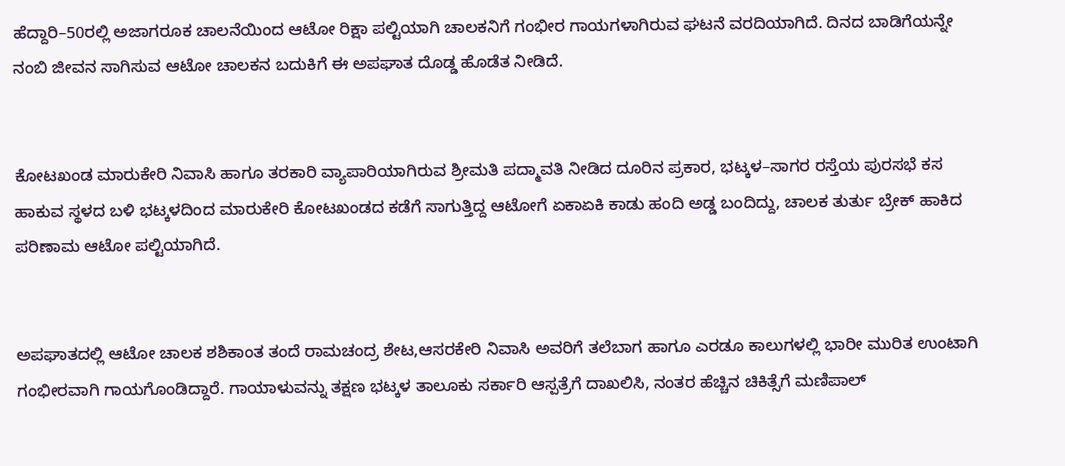ಹೆದ್ದಾರಿ–50ರಲ್ಲಿ ಅಜಾಗರೂಕ ಚಾಲನೆಯಿಂದ ಆಟೋ ರಿಕ್ಷಾ ಪಲ್ಟಿಯಾಗಿ ಚಾಲಕನಿಗೆ ಗಂಭೀರ ಗಾಯಗಳಾಗಿರುವ ಘಟನೆ ವರದಿಯಾಗಿದೆ. ದಿನದ ಬಾಡಿಗೆಯನ್ನೇ ನಂಬಿ ಜೀವನ ಸಾಗಿಸುವ ಆಟೋ ಚಾಲಕನ ಬದುಕಿಗೆ ಈ ಅಪಘಾತ ದೊಡ್ಡ ಹೊಡೆತ ನೀಡಿದೆ.


ಕೋಟಖಂಡ ಮಾರುಕೇರಿ ನಿವಾಸಿ ಹಾಗೂ ತರಕಾರಿ ವ್ಯಾಪಾರಿಯಾಗಿರುವ ಶ್ರೀಮತಿ ಪದ್ಮಾವತಿ ನೀಡಿದ ದೂರಿನ ಪ್ರಕಾರ, ಭಟ್ಕಳ–ಸಾಗರ ರಸ್ತೆಯ ಪುರಸಭೆ ಕಸ ಹಾಕುವ ಸ್ಥಳದ ಬಳಿ ಭಟ್ಕಳದಿಂದ ಮಾರುಕೇರಿ ಕೋಟಖಂಡದ ಕಡೆಗೆ ಸಾಗುತ್ತಿದ್ದ ಆಟೋಗೆ ಏಕಾಏಕಿ ಕಾಡು ಹಂದಿ ಅಡ್ಡ ಬಂದಿದ್ದು, ಚಾಲಕ ತುರ್ತು ಬ್ರೇಕ್ ಹಾಕಿದ ಪರಿಣಾಮ ಆಟೋ ಪಲ್ಟಿಯಾಗಿದೆ.


ಅಪಘಾತದಲ್ಲಿ ಆಟೋ ಚಾಲಕ ಶಶಿಕಾಂತ ತಂದೆ ರಾಮಚಂದ್ರ ಶೇಟ,ಆಸರಕೇರಿ ನಿವಾಸಿ ಅವರಿಗೆ ತಲೆಬಾಗ ಹಾಗೂ ಎರಡೂ ಕಾಲುಗಳಲ್ಲಿ ಭಾರೀ ಮುರಿತ ಉಂಟಾಗಿ ಗಂಭೀರವಾಗಿ ಗಾಯಗೊಂಡಿದ್ದಾರೆ. ಗಾಯಾಳುವನ್ನು ತಕ್ಷಣ ಭಟ್ಕಳ ತಾಲೂಕು ಸರ್ಕಾರಿ ಆಸ್ಪತ್ರೆಗೆ ದಾಖಲಿಸಿ, ನಂತರ ಹೆಚ್ಚಿನ ಚಿಕಿತ್ಸೆಗೆ ಮಣಿಪಾಲ್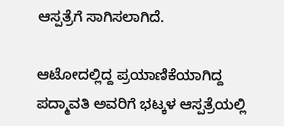ಆಸ್ಪತ್ರೆಗೆ ಸಾಗಿಸಲಾಗಿದೆ.

ಆಟೋದಲ್ಲಿದ್ದ ಪ್ರಯಾಣಿಕೆಯಾಗಿದ್ದ ಪದ್ಮಾವತಿ ಅವರಿಗೆ ಭಟ್ಕಳ ಆಸ್ಪತ್ರೆಯಲ್ಲಿ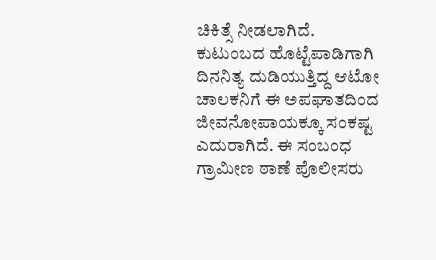ಚಿಕಿತ್ಸೆ ನೀಡಲಾಗಿದೆ.
ಕುಟುಂಬದ ಹೊಟ್ಟೆಪಾಡಿಗಾಗಿ ದಿನನಿತ್ಯ ದುಡಿಯುತ್ತಿದ್ದ ಆಟೋ ಚಾಲಕನಿಗೆ ಈ ಅಪಘಾತದಿಂದ ಜೀವನೋಪಾಯಕ್ಕೂ ಸಂಕಷ್ಟ ಎದುರಾಗಿದೆ. ಈ ಸಂಬಂಧ ಗ್ರಾಮೀಣ ಠಾಣೆ ಪೊಲೀಸರು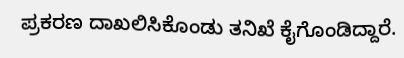ಪ್ರಕರಣ ದಾಖಲಿಸಿಕೊಂಡು ತನಿಖೆ ಕೈಗೊಂಡಿದ್ದಾರೆ.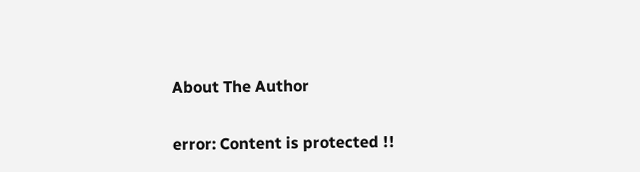About The Author

error: Content is protected !!